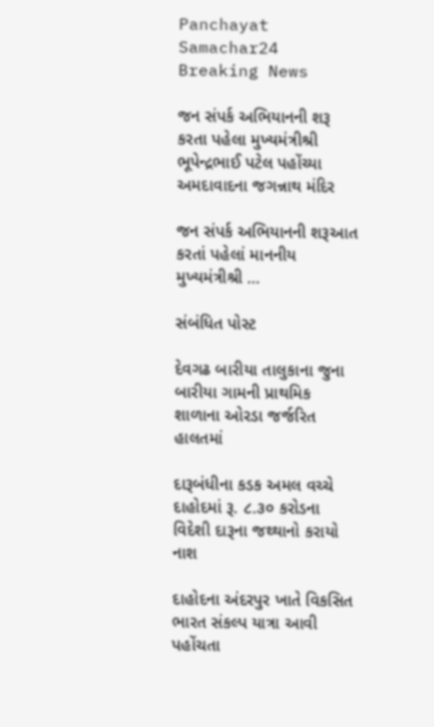Panchayat Samachar24
Breaking News

જન સંપર્ક અભિયાનની શરૂ કરતા પહેલા મુખ્યમંત્રીશ્રી ભૂપેન્દ્રભાઈ પટેલ પહોંચ્યા અમદાવાદના જગન્નાથ મંદિર

જન સંપર્ક અભિયાનની શરૂઆત કરતાં પહેલાં માનનીય મુખ્યમંત્રીશ્રી …

સંબંધિત પોસ્ટ

દેવગઢ બારીયા તાલુકાના જુના બારીયા ગામની પ્રાથમિક શાળાના ઓરડા જર્જરિત હાલતમાં

દારૂબંધીના કડક અમલ વચ્ચે દાહોદમાં રૂ. ૮.૩૦ કરોડના વિદેશી દારૂના જથ્થાનો કરાયો નાશ

દાહોદના અંદરપુર ખાતે વિકસિત ભારત સંકલ્પ યાત્રા આવી પહોંચતા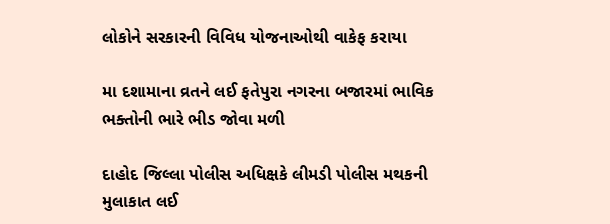લોકોને સરકારની વિવિધ યોજનાઓથી વાકેફ કરાયા

મા દશામાના વ્રતને લઈ ફતેપુરા નગરના બજારમાં ભાવિક ભક્તોની ભારે ભીડ જોવા મળી

દાહોદ જિલ્લા પોલીસ અધિક્ષકે લીમડી પોલીસ મથકની મુલાકાત લઈ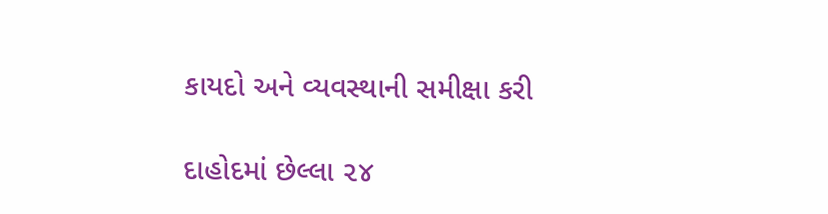કાયદો અને વ્યવસ્થાની સમીક્ષા કરી

દાહોદમાં છેલ્લા ૨૪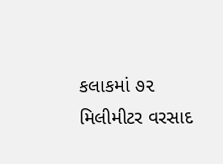કલાકમાં ૭૨ મિલીમીટર વરસાદ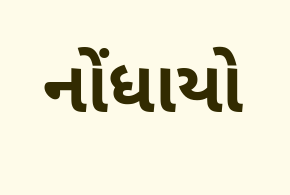નોંધાયો